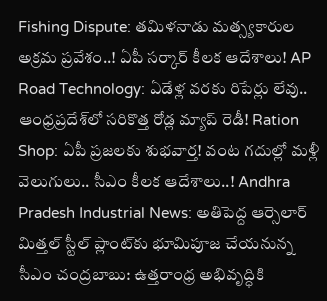Fishing Dispute: తమిళనాడు మత్స్యకారుల అక్రమ ప్రవేశం..! ఏపీ సర్కార్ కీలక ఆదేశాలు! AP Road Technology: ఏడేళ్ల వరకు రిపేర్లు లేవు.. ఆంధ్రప్రదేశ్‌లో సరికొత్త రోడ్ల మ్యాప్ రెడీ! Ration Shop: ఏపీ ప్రజలకు శుభవార్త! వంట గదుల్లో మళ్లీ వెలుగులు.. సీఎం కీలక ఆదేశాలు..! Andhra Pradesh Industrial News: అతిపెద్ద ఆర్సెలార్ మిత్తల్ స్టీల్ ప్లాంట్‌కు భూమిపూజ చేయనున్న సీఎం చంద్రబాబు: ఉత్తరాంధ్ర అభివృద్ధికి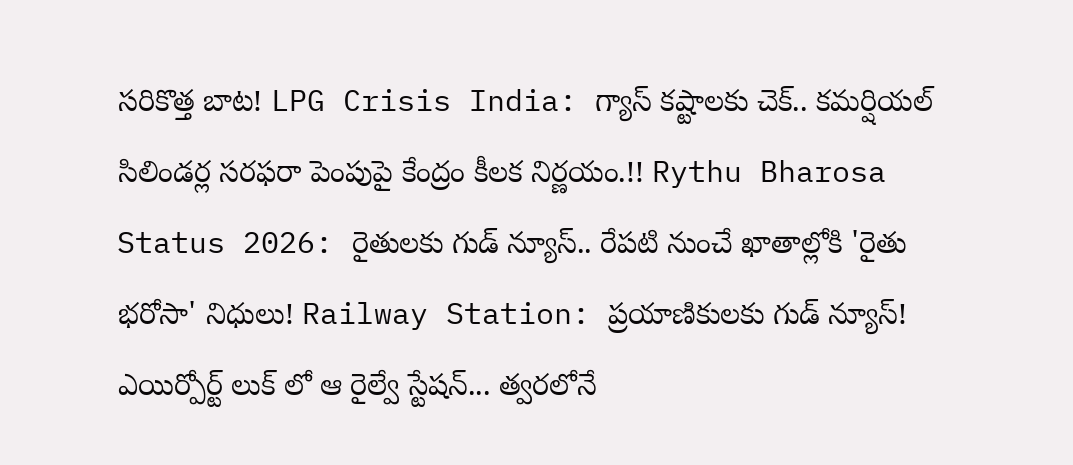సరికొత్త బాట! LPG Crisis India: గ్యాస్ కష్టాలకు చెక్.. కమర్షియల్ సిలిండర్ల సరఫరా పెంపుపై కేంద్రం కీలక నిర్ణయం.!! Rythu Bharosa Status 2026: రైతులకు గుడ్ న్యూస్.. రేపటి నుంచే ఖాతాల్లోకి 'రైతు భరోసా' నిధులు! Railway Station: ప్రయాణికులకు గుడ్ న్యూస్! ఎయిర్పోర్ట్ లుక్ లో ఆ రైల్వే స్టేషన్... త్వరలోనే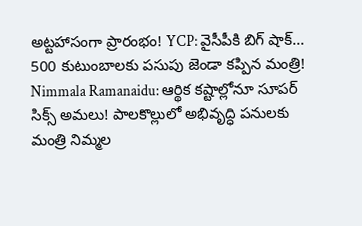అట్టహాసంగా ప్రారంభం! YCP: వైసీపీకి బిగ్ షాక్... 500 కుటుంబాలకు పసుపు జెండా కప్పిన మంత్రి! Nimmala Ramanaidu: ఆర్థిక కష్టాల్లోనూ సూపర్ సిక్స్ అమలు! పాలకొల్లులో అభివృద్ధి పనులకు మంత్రి నిమ్మల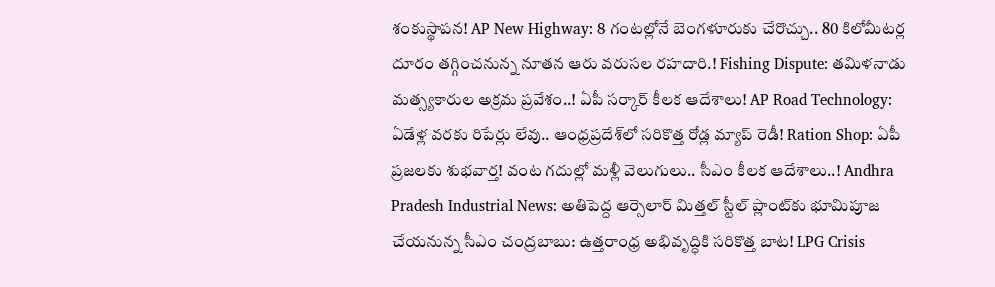శంకుస్థాపన! AP New Highway: 8 గంటల్లోనే బెంగళూరుకు చేరొచ్చు.. 80 కిలోమీటర్ల దూరం తగ్గించనున్న నూతన ఆరు వరుసల రహదారి.! Fishing Dispute: తమిళనాడు మత్స్యకారుల అక్రమ ప్రవేశం..! ఏపీ సర్కార్ కీలక ఆదేశాలు! AP Road Technology: ఏడేళ్ల వరకు రిపేర్లు లేవు.. ఆంధ్రప్రదేశ్‌లో సరికొత్త రోడ్ల మ్యాప్ రెడీ! Ration Shop: ఏపీ ప్రజలకు శుభవార్త! వంట గదుల్లో మళ్లీ వెలుగులు.. సీఎం కీలక ఆదేశాలు..! Andhra Pradesh Industrial News: అతిపెద్ద ఆర్సెలార్ మిత్తల్ స్టీల్ ప్లాంట్‌కు భూమిపూజ చేయనున్న సీఎం చంద్రబాబు: ఉత్తరాంధ్ర అభివృద్ధికి సరికొత్త బాట! LPG Crisis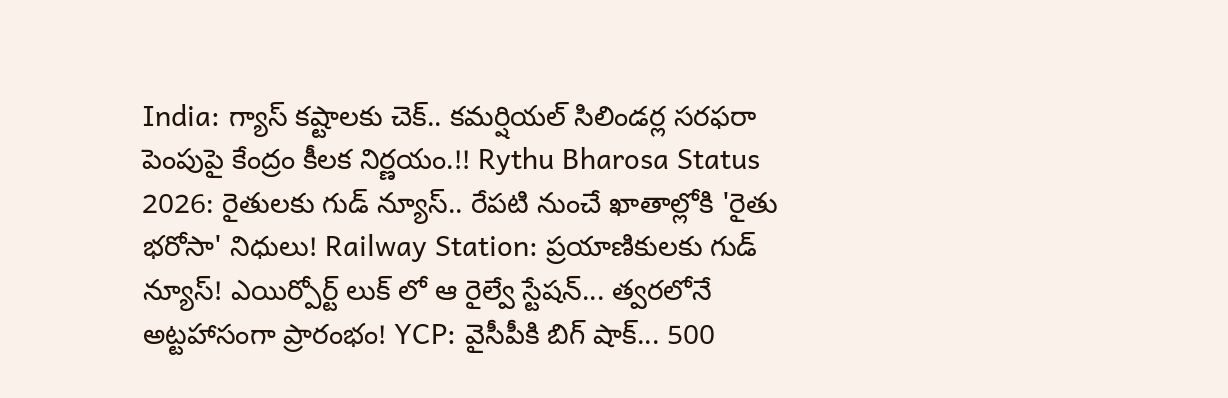India: గ్యాస్ కష్టాలకు చెక్.. కమర్షియల్ సిలిండర్ల సరఫరా పెంపుపై కేంద్రం కీలక నిర్ణయం.!! Rythu Bharosa Status 2026: రైతులకు గుడ్ న్యూస్.. రేపటి నుంచే ఖాతాల్లోకి 'రైతు భరోసా' నిధులు! Railway Station: ప్రయాణికులకు గుడ్ న్యూస్! ఎయిర్పోర్ట్ లుక్ లో ఆ రైల్వే స్టేషన్... త్వరలోనే అట్టహాసంగా ప్రారంభం! YCP: వైసీపీకి బిగ్ షాక్... 500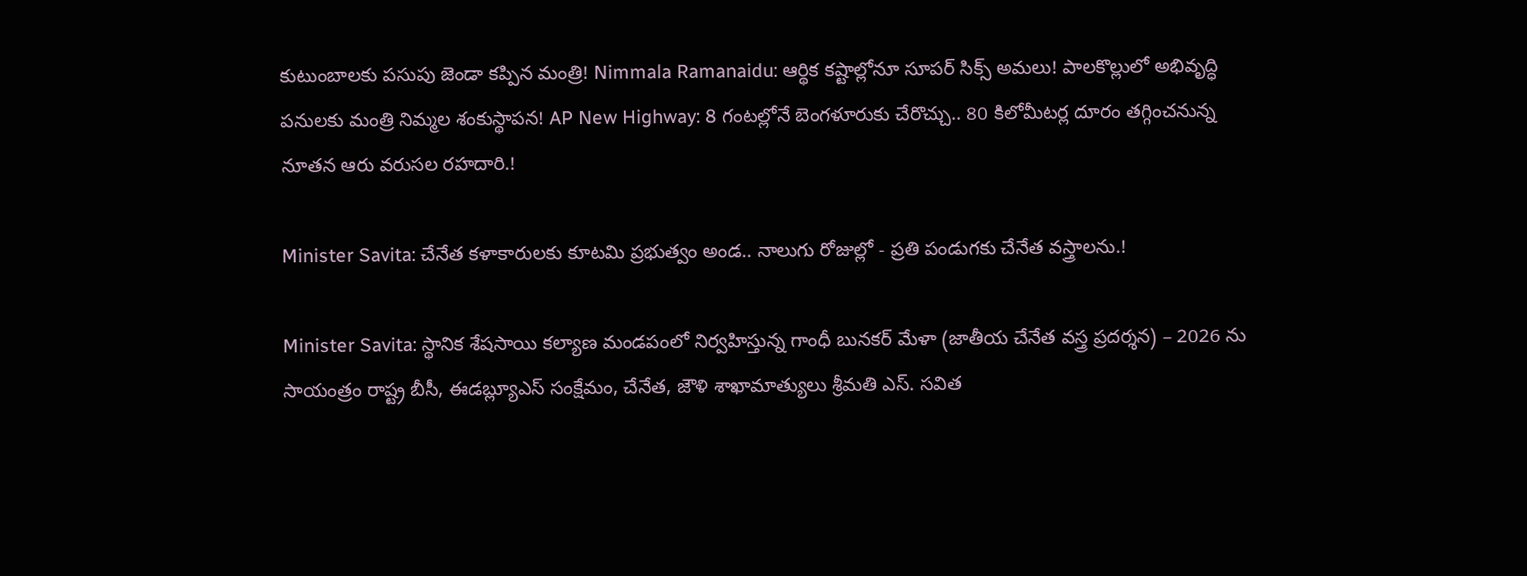కుటుంబాలకు పసుపు జెండా కప్పిన మంత్రి! Nimmala Ramanaidu: ఆర్థిక కష్టాల్లోనూ సూపర్ సిక్స్ అమలు! పాలకొల్లులో అభివృద్ధి పనులకు మంత్రి నిమ్మల శంకుస్థాపన! AP New Highway: 8 గంటల్లోనే బెంగళూరుకు చేరొచ్చు.. 80 కిలోమీటర్ల దూరం తగ్గించనున్న నూతన ఆరు వరుసల రహదారి.!

Minister Savita: చేనేత కళాకారులకు కూటమి ప్రభుత్వం అండ.. నాలుగు రోజుల్లో - ప్రతి పండుగకు చేనేత వస్త్రాలను.!

Minister Savita: స్థానిక శేషసాయి కల్యాణ మండపంలో నిర్వహిస్తున్న గాంధీ బునకర్ మేళా (జాతీయ చేనేత వస్త్ర ప్రదర్శన) – 2026 ను సాయంత్రం రాష్ట్ర బీసీ, ఈడబ్ల్యూఎస్ సంక్షేమం, చేనేత, జౌళి శాఖామాత్యులు శ్రీమతి ఎస్. సవిత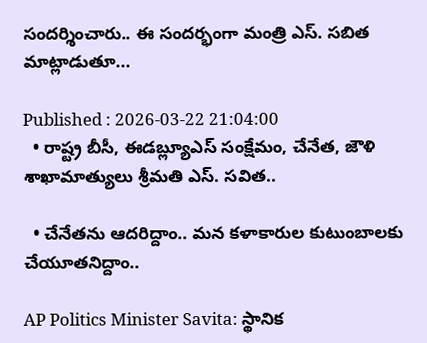సందర్శించారు.. ఈ సందర్భంగా మంత్రి ఎస్. సబిత మాట్లాడుతూ...

Published : 2026-03-22 21:04:00
  • రాష్ట్ర బీసీ, ఈడబ్ల్యూఎస్ సంక్షేమం, చేనేత, జౌళి శాఖామాత్యులు శ్రీమతి ఎస్. సవిత..

  • చేనేతను ఆదరిద్దాం.. మన కళాకారుల కుటుంబాలకు చేయూతనిద్దాం..

AP Politics Minister Savita: స్థానిక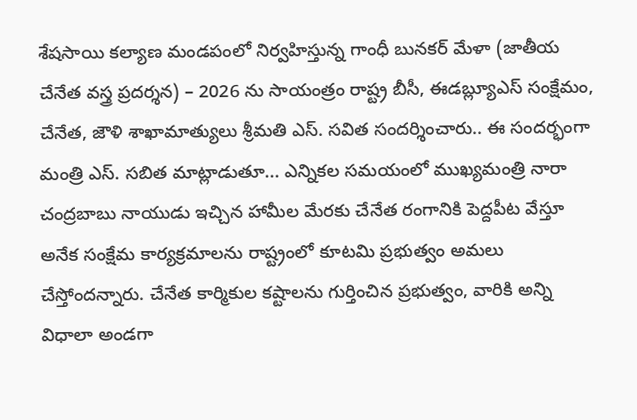శేషసాయి కల్యాణ మండపంలో నిర్వహిస్తున్న గాంధీ బునకర్ మేళా (జాతీయ చేనేత వస్త్ర ప్రదర్శన) – 2026 ను సాయంత్రం రాష్ట్ర బీసీ, ఈడబ్ల్యూఎస్ సంక్షేమం, చేనేత, జౌళి శాఖామాత్యులు శ్రీమతి ఎస్. సవిత సందర్శించారు.. ఈ సందర్భంగా మంత్రి ఎస్. సబిత మాట్లాడుతూ... ఎన్నికల సమయంలో ముఖ్యమంత్రి నారా చంద్రబాబు నాయుడు ఇచ్చిన హామీల మేరకు చేనేత రంగానికి పెద్దపీట వేస్తూ అనేక సంక్షేమ కార్యక్రమాలను రాష్ట్రంలో కూటమి ప్రభుత్వం అమలు చేస్తోందన్నారు. చేనేత కార్మికుల కష్టాలను గుర్తించిన ప్రభుత్వం, వారికి అన్ని విధాలా అండగా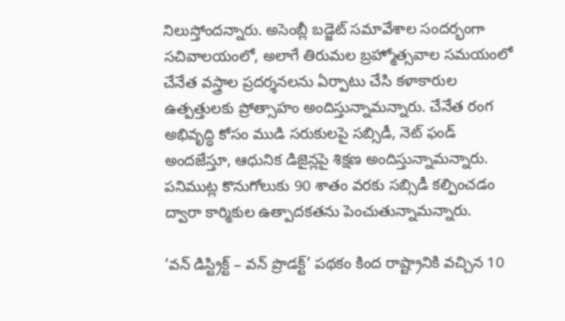నిలుస్తోందన్నారు. అసెంబ్లీ బడ్జెట్ సమావేశాల సందర్భంగా సచివాలయంలో, అలాగే తిరుమల బ్రహ్మోత్సవాల సమయంలో చేనేత వస్త్రాల ప్రదర్శనలను ఏర్పాటు చేసి కళాకారుల ఉత్పత్తులకు ప్రోత్సాహం అందిస్తున్నామన్నారు. చేనేత రంగ అభివృద్ధి కోసం ముడి సరుకులపై సబ్సిడీ, నెట్ ఫండ్ అందజేస్తూ, ఆధునిక డిజైన్లపై శిక్షణ అందిస్తున్నామన్నారు. పనిముట్ల కొనుగోలుకు 90 శాతం వరకు సబ్సిడీ కల్పించడం ద్వారా కార్మికుల ఉత్పాదకతను పెంచుతున్నామన్నారు.

‘వన్ డిస్ట్రిక్ట్ – వన్ ప్రొడక్ట్’ పథకం కింద రాష్ట్రానికి వచ్చిన 10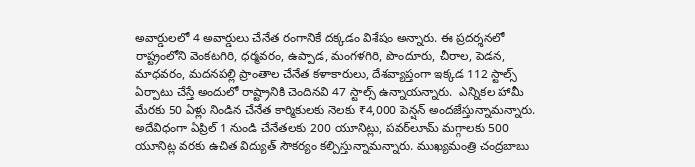అవార్డులలో 4 అవార్డులు చేనేత రంగానికే దక్కడం విశేషం అన్నారు. ఈ ప్రదర్శనలో రాష్ట్రంలోని వెంకటగిరి, ధర్మవరం, ఉప్పాడ, మంగళగిరి, పొందూరు, చీరాల, పెడన, మాధవరం, మదనపల్లి ప్రాంతాల చేనేత కళాకారులు, దేశవ్యాప్తంగా ఇక్కడ 112 స్టాల్స్ ఏర్పాటు చేస్తే అందులో రాష్ట్రానికి చెందినవి 47 స్టాల్స్ ఉన్నాయన్నారు.  ఎన్నికల హామీ మేరకు 50 ఏళ్లు నిండిన చేనేత కార్మికులకు నెలకు ₹4,000 పెన్షన్ అందజేస్తున్నామన్నారు. అదేవిధంగా ఏప్రిల్ 1 నుండి చేనేతలకు 200 యూనిట్లు, పవర్‌లూమ్ మగ్గాలకు 500 యూనిట్ల వరకు ఉచిత విద్యుత్ సౌకర్యం కల్పిస్తున్నామన్నారు. ముఖ్యమంత్రి చంద్రబాబు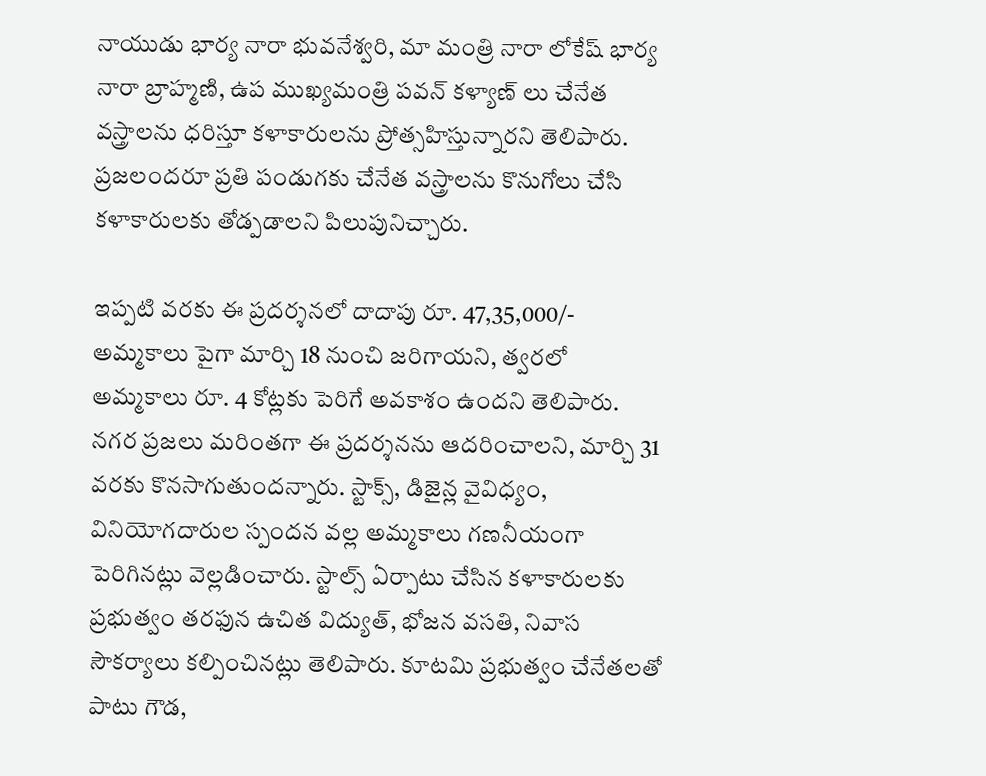నాయుడు భార్య నారా భువనేశ్వరి, మా మంత్రి నారా లోకేష్ భార్య నారా బ్రాహ్మణి, ఉప ముఖ్యమంత్రి పవన్ కళ్యాణ్ లు చేనేత వస్త్రాలను ధరిస్తూ కళాకారులను ప్రోత్సహిస్తున్నారని తెలిపారు. ప్రజలందరూ ప్రతి పండుగకు చేనేత వస్త్రాలను కొనుగోలు చేసి కళాకారులకు తోడ్పడాలని పిలుపునిచ్చారు.

ఇప్పటి వరకు ఈ ప్రదర్శనలో దాదాపు రూ. 47,35,000/- అమ్మకాలు పైగా మార్చి 18 నుంచి జరిగాయని, త్వరలో అమ్మకాలు రూ. 4 కోట్లకు పెరిగే అవకాశం ఉందని తెలిపారు. నగర ప్రజలు మరింతగా ఈ ప్రదర్శనను ఆదరించాలని, మార్చి 31 వరకు కొనసాగుతుందన్నారు. స్టాక్స్, డిజైన్ల వైవిధ్యం, వినియోగదారుల స్పందన వల్ల అమ్మకాలు గణనీయంగా పెరిగినట్లు వెల్లడించారు. స్టాల్స్ ఏర్పాటు చేసిన కళాకారులకు ప్రభుత్వం తరఫున ఉచిత విద్యుత్, భోజన వసతి, నివాస సౌకర్యాలు కల్పించినట్లు తెలిపారు. కూటమి ప్రభుత్వం చేనేతలతో పాటు గౌడ,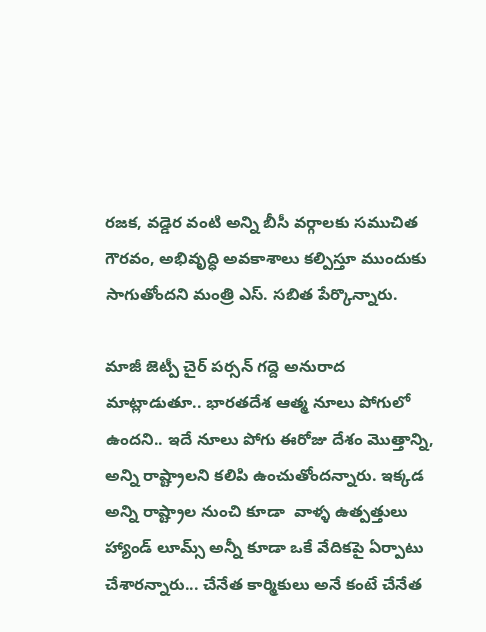రజక, వడ్డెర వంటి అన్ని బీసీ వర్గాలకు సముచిత గౌరవం, అభివృద్ధి అవకాశాలు కల్పిస్తూ ముందుకు సాగుతోందని మంత్రి ఎస్. సబిత పేర్కొన్నారు.

మాజీ జెట్పీ చైర్ పర్సన్ గద్దె అనురాద మాట్లాడుతూ.. భారతదేశ ఆత్మ నూలు పోగులో ఉందని.. ఇదే నూలు పోగు ఈరోజు దేశం మొత్తాన్ని, అన్ని రాష్ట్రాలని కలిపి ఉంచుతోందన్నారు. ఇక్కడ అన్ని రాష్ట్రాల నుంచి కూడా  వాళ్ళ ఉత్పత్తులు హ్యాండ్ లూమ్స్ అన్నీ కూడా ఒకే వేదికపై ఏర్పాటు చేశారన్నారు... చేనేత కార్మికులు అనే కంటే చేనేత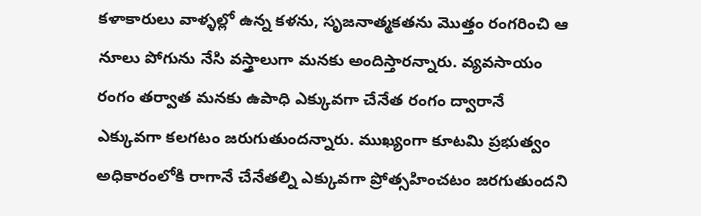కళాకారులు వాళ్ళల్లో ఉన్న కళను, సృజనాత్మకతను మొత్తం రంగరించి ఆ నూలు పోగును నేసి వస్త్రాలుగా మనకు అందిస్తారన్నారు. వ్యవసాయం రంగం తర్వాత మనకు ఉపాధి ఎక్కువగా చేనేత రంగం ద్వారానే  ఎక్కువగా కలగటం జరుగుతుందన్నారు. ముఖ్యంగా కూటమి ప్రభుత్వం అధికారంలోకి రాగానే చేనేతల్ని ఎక్కువగా ప్రోత్సహించటం జరగుతుందని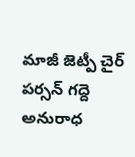మాజీ జెట్పీ చైర్ పర్సన్ గద్దె అనురాధ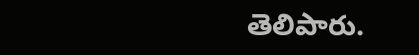తెలిపారు.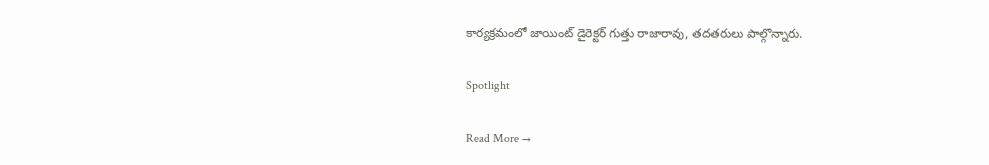కార్యక్రమంలో జాయింట్ డైరెక్టర్ గుత్తు రాజారావు, తదతరులు పాల్గొన్నారు.

Spotlight

Read More →